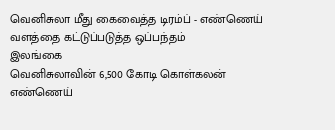வெனிசுலா மீது கைவைத்த டிரம்ப் - எண்ணெய் வளத்தை கட்டுப்படுத்த ஒப்பந்தம்
இலங்கை
வெனிசுலாவின் 6,500 கோடி கொள்கலன் எண்ணெய்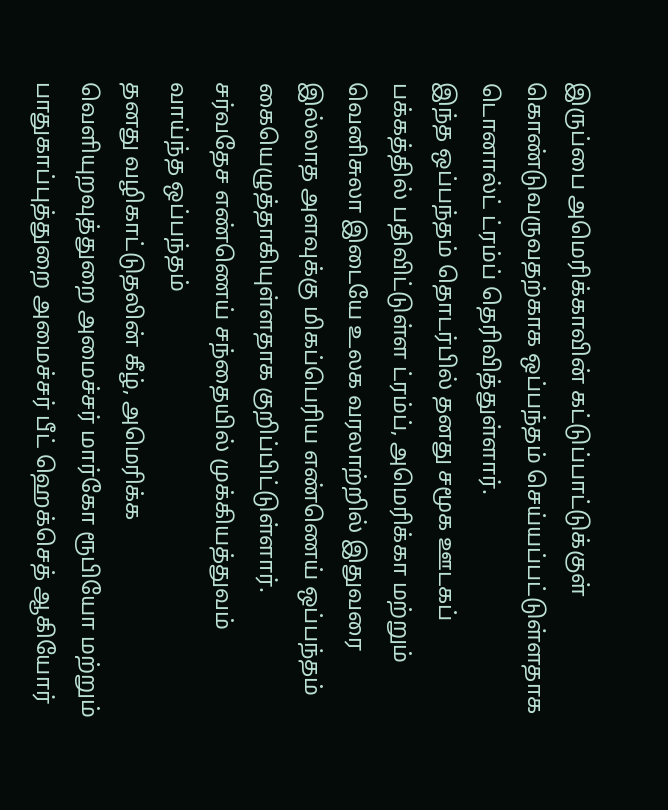இருப்பை அமெரிக்காவின் கட்டுப்பாட்டுக்குள் கொண்டுவருவதற்காக ஒப்பந்தம் செய்யப்பட்டுள்ளதாக டொனால்ட் ட்ரம்ப் தெரிவித்துள்ளார்.
இந்த ஒப்பந்தம் தொடர்பில் தனது சமூக ஊடகப் பக்கத்தில் பதிவிட்டுள்ள ட்ரம்ப், அமெரிக்கா மற்றும் வெனிசுலா இடையே உலக வரலாற்றில் இதுவரை இல்லாத அளவுக்கு மிகப்பெரிய எண்ணெய் ஒப்பந்தம் கையெழுத்தாகியுள்ளதாக குறிப்பிட்டுள்ளார்.
சர்வதேச எண்ணெய் சந்தையில் முக்கியத்துவம் வாய்ந்த ஒப்பந்தம்
தனது வழிகாட்டுதலின் கீழ், அமெரிக்க வெளியுறவுத்துறை அமைச்சர் மார்கோ ரூபியோ மற்றும் பாதுகாப்புத்துறை அமைச்சர் பீட் ஹெக்செத் ஆகியோர்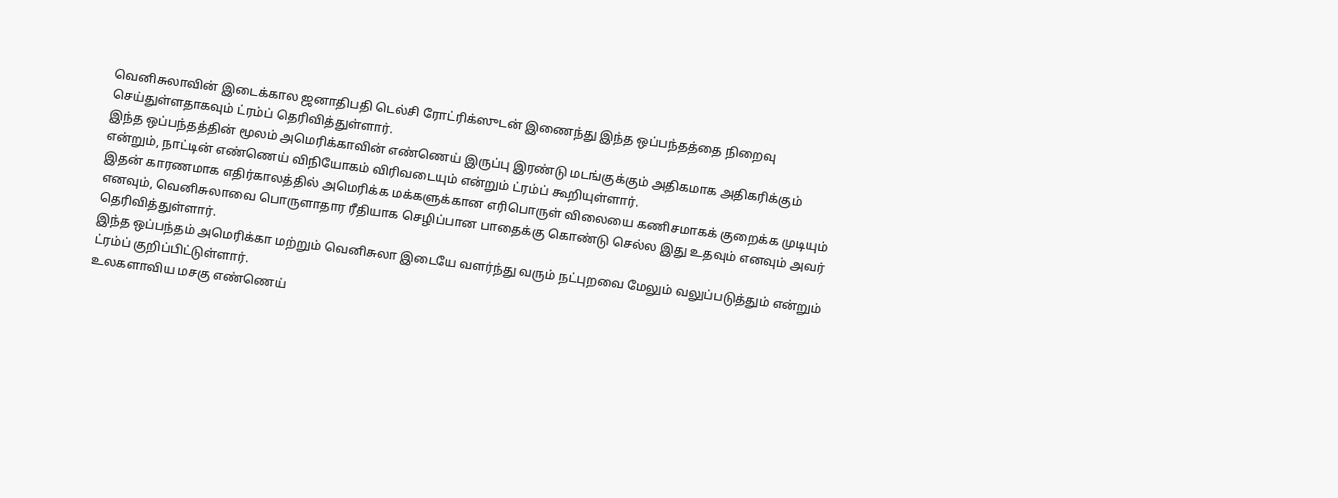வெனிசுலாவின் இடைக்கால ஜனாதிபதி டெல்சி ரோட்ரிக்ஸுடன் இணைந்து இந்த ஒப்பந்தத்தை நிறைவு செய்துள்ளதாகவும் ட்ரம்ப் தெரிவித்துள்ளார்.
இந்த ஒப்பந்தத்தின் மூலம் அமெரிக்காவின் எண்ணெய் இருப்பு இரண்டு மடங்குக்கும் அதிகமாக அதிகரிக்கும் என்றும், நாட்டின் எண்ணெய் விநியோகம் விரிவடையும் என்றும் ட்ரம்ப் கூறியுள்ளார்.
இதன் காரணமாக எதிர்காலத்தில் அமெரிக்க மக்களுக்கான எரிபொருள் விலையை கணிசமாகக் குறைக்க முடியும் எனவும், வெனிசுலாவை பொருளாதார ரீதியாக செழிப்பான பாதைக்கு கொண்டு செல்ல இது உதவும் எனவும் அவர் தெரிவித்துள்ளார்.
இந்த ஒப்பந்தம் அமெரிக்கா மற்றும் வெனிசுலா இடையே வளர்ந்து வரும் நட்புறவை மேலும் வலுப்படுத்தும் என்றும் ட்ரம்ப் குறிப்பிட்டுள்ளார்.
உலகளாவிய மசகு எண்ணெய்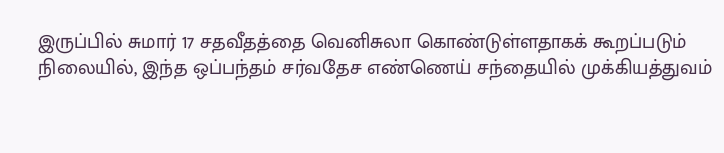இருப்பில் சுமார் 17 சதவீதத்தை வெனிசுலா கொண்டுள்ளதாகக் கூறப்படும் நிலையில், இந்த ஒப்பந்தம் சர்வதேச எண்ணெய் சந்தையில் முக்கியத்துவம்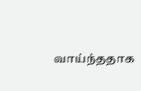வாய்ந்ததாக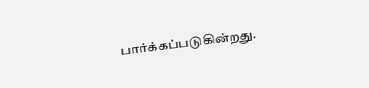பார்க்கப்படுகின்றது.